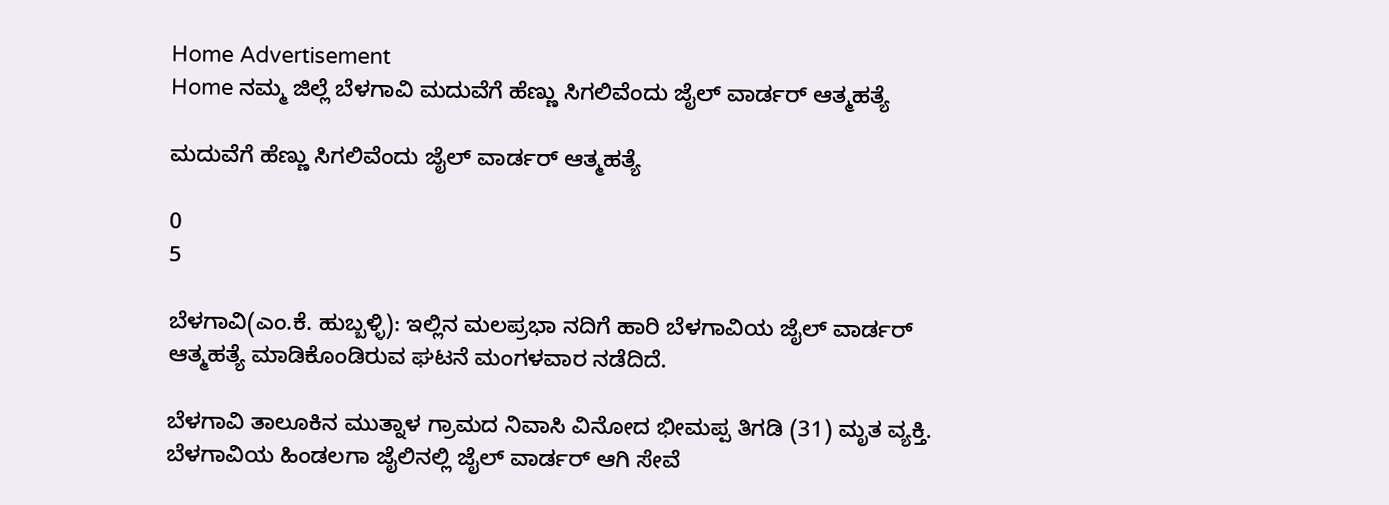Home Advertisement
Home ನಮ್ಮ ಜಿಲ್ಲೆ ಬೆಳಗಾವಿ ಮದುವೆಗೆ ಹೆಣ್ಣು ಸಿಗಲಿವೆಂದು ಜೈಲ್‌ ವಾರ್ಡರ್ ಆತ್ಮಹತ್ಯೆ

ಮದುವೆಗೆ ಹೆಣ್ಣು ಸಿಗಲಿವೆಂದು ಜೈಲ್‌ ವಾರ್ಡರ್ ಆತ್ಮಹತ್ಯೆ

0
5

ಬೆಳಗಾವಿ(ಎಂ.ಕೆ. ಹುಬ್ಬಳ್ಳಿ): ಇಲ್ಲಿನ ಮಲಪ್ರಭಾ ನದಿಗೆ ಹಾರಿ ಬೆಳಗಾವಿಯ ಜೈಲ್‌ ವಾರ್ಡರ್ ಆತ್ಮಹತ್ಯೆ ಮಾಡಿಕೊಂಡಿರುವ ಘಟನೆ ಮಂಗಳವಾರ ನಡೆದಿದೆ.

ಬೆಳಗಾವಿ ತಾಲೂಕಿನ ಮುತ್ನಾಳ ಗ್ರಾಮದ ನಿವಾಸಿ ವಿನೋದ ಭೀಮಪ್ಪ ತಿಗಡಿ (31) ಮೃತ ವ್ಯಕ್ತಿ. ಬೆಳಗಾವಿಯ ಹಿಂಡಲಗಾ ಜೈಲಿನಲ್ಲಿ ಜೈಲ್ ವಾರ್ಡರ್ ಆಗಿ ಸೇವೆ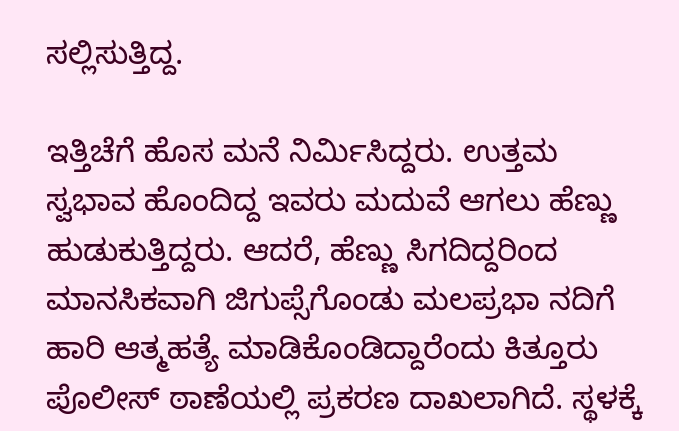ಸಲ್ಲಿಸುತ್ತಿದ್ದ.

ಇತ್ತಿಚೆಗೆ ಹೊಸ ಮನೆ ನಿರ್ಮಿಸಿದ್ದರು. ಉತ್ತಮ ಸ್ವಭಾವ ಹೊಂದಿದ್ದ ಇವರು ಮದುವೆ ಆಗಲು ಹೆಣ್ಣು ಹುಡುಕುತ್ತಿದ್ದರು. ಆದರೆ, ಹೆಣ್ಣು ಸಿಗದಿದ್ದರಿಂದ ಮಾನಸಿಕವಾಗಿ ಜಿಗುಪ್ಸೆಗೊಂಡು ಮಲಪ್ರಭಾ ನದಿಗೆ ಹಾರಿ ಆತ್ಮಹತ್ಯೆ ಮಾಡಿಕೊಂಡಿದ್ದಾರೆಂದು ಕಿತ್ತೂರು ಪೊಲೀಸ್ ಠಾಣೆಯಲ್ಲಿ ಪ್ರಕರಣ ದಾಖಲಾಗಿದೆ. ಸ್ಥಳಕ್ಕೆ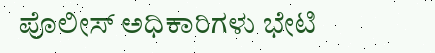ಪೊಲೀಸ್ ಅಧಿಕಾರಿಗಳು ಭೇಟಿ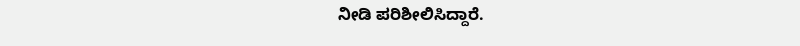ನೀಡಿ ಪರಿಶೀಲಿಸಿದ್ದಾರೆ.